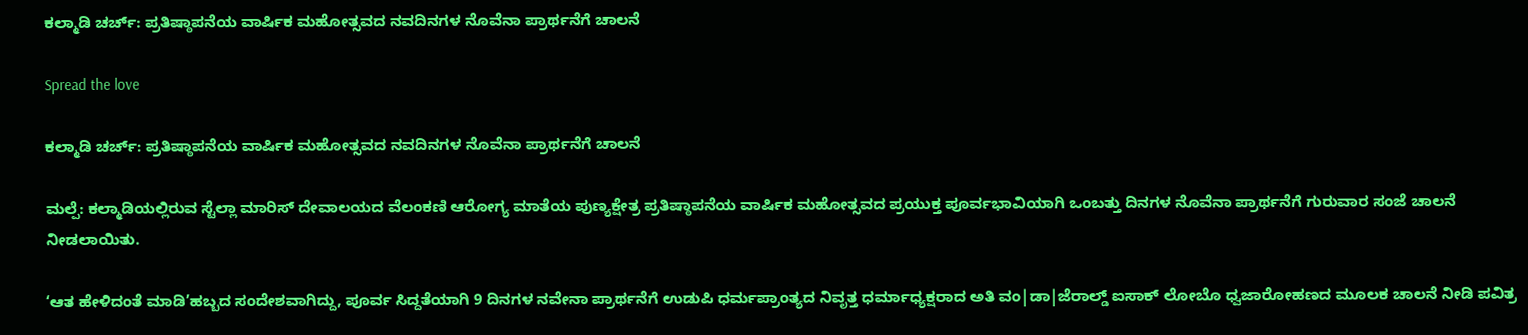ಕಲ್ಮಾಡಿ ಚರ್ಚ್: ಪ್ರತಿಷ್ಠಾಪನೆಯ ವಾರ್ಷಿಕ ಮಹೋತ್ಸವದ ನವದಿನಗಳ ನೊವೆನಾ ಪ್ರಾರ್ಥನೆಗೆ ಚಾಲನೆ

Spread the love

ಕಲ್ಮಾಡಿ ಚರ್ಚ್: ಪ್ರತಿಷ್ಠಾಪನೆಯ ವಾರ್ಷಿಕ ಮಹೋತ್ಸವದ ನವದಿನಗಳ ನೊವೆನಾ ಪ್ರಾರ್ಥನೆಗೆ ಚಾಲನೆ

ಮಲ್ಪೆ: ಕಲ್ಮಾಡಿಯಲ್ಲಿರುವ ಸ್ಟೆಲ್ಲಾ ಮಾರಿಸ್ ದೇವಾಲಯದ ವೆಲಂಕಣಿ ಆರೋಗ್ಯ ಮಾತೆಯ ಪುಣ್ಯಕ್ಷೇತ್ರ ಪ್ರತಿಷ್ಠಾಪನೆಯ ವಾರ್ಷಿಕ ಮಹೋತ್ಸವದ ಪ್ರಯುಕ್ತ ಪೂರ್ವಭಾವಿಯಾಗಿ ಒಂಬತ್ತು ದಿನಗಳ ನೊವೆನಾ ಪ್ರಾರ್ಥನೆಗೆ ಗುರುವಾರ ಸಂಜೆ ಚಾಲನೆ ನೀಡಲಾಯಿತು.

‘ಆತ ಹೇಳಿದಂತೆ ಮಾಡಿ’ಹಬ್ಬದ ಸಂದೇಶವಾಗಿದ್ದು, ಪೂರ್ವ ಸಿದ್ದತೆಯಾಗಿ 9 ದಿನಗಳ ನವೇನಾ ಪ್ರಾರ್ಥನೆಗೆ ಉಡುಪಿ ಧರ್ಮಪ್ರಾಂತ್ಯದ ನಿವೃತ್ತ ಧರ್ಮಾಧ್ಯಕ್ಷರಾದ ಅತಿ ವಂ|ಡಾ|ಜೆರಾಲ್ಡ್ ಐಸಾಕ್ ಲೋಬೊ ಧ್ವಜಾರೋಹಣದ ಮೂಲಕ ಚಾಲನೆ ನೀಡಿ ಪವಿತ್ರ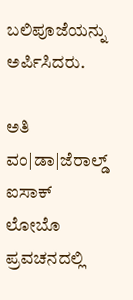ಬಲಿಪೂಜೆಯನ್ನು ಅರ್ಪಿಸಿದರು.

ಅತಿ ವಂ|ಡಾ|ಜೆರಾಲ್ಡ್ ಐಸಾಕ್ ಲೋಬೊ ಪ್ರವಚನದಲ್ಲಿ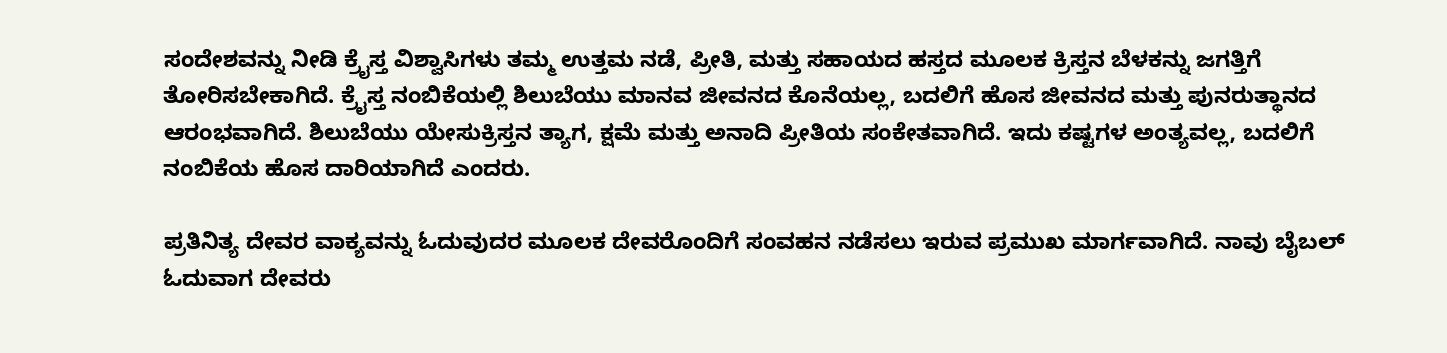ಸಂದೇಶವನ್ನು ನೀಡಿ ಕ್ರೈಸ್ತ ವಿಶ್ವಾಸಿಗಳು ತಮ್ಮ ಉತ್ತಮ ನಡೆ, ಪ್ರೀತಿ, ಮತ್ತು ಸಹಾಯದ ಹಸ್ತದ ಮೂಲಕ ಕ್ರಿಸ್ತನ ಬೆಳಕನ್ನು ಜಗತ್ತಿಗೆ ತೋರಿಸಬೇಕಾಗಿದೆ. ಕ್ರೈಸ್ತ ನಂಬಿಕೆಯಲ್ಲಿ ಶಿಲುಬೆಯು ಮಾನವ ಜೀವನದ ಕೊನೆಯಲ್ಲ, ಬದಲಿಗೆ ಹೊಸ ಜೀವನದ ಮತ್ತು ಪುನರುತ್ಥಾನದ ಆರಂಭವಾಗಿದೆ. ಶಿಲುಬೆಯು ಯೇಸುಕ್ರಿಸ್ತನ ತ್ಯಾಗ, ಕ್ಷಮೆ ಮತ್ತು ಅನಾದಿ ಪ್ರೀತಿಯ ಸಂಕೇತವಾಗಿದೆ. ಇದು ಕಷ್ಟಗಳ ಅಂತ್ಯವಲ್ಲ, ಬದಲಿಗೆ ನಂಬಿಕೆಯ ಹೊಸ ದಾರಿಯಾಗಿದೆ ಎಂದರು.

ಪ್ರತಿನಿತ್ಯ ದೇವರ ವಾಕ್ಯವನ್ನು ಓದುವುದರ ಮೂಲಕ ದೇವರೊಂದಿಗೆ ಸಂವಹನ ನಡೆಸಲು ಇರುವ ಪ್ರಮುಖ ಮಾರ್ಗವಾಗಿದೆ. ನಾವು ಬೈಬಲ್ ಓದುವಾಗ ದೇವರು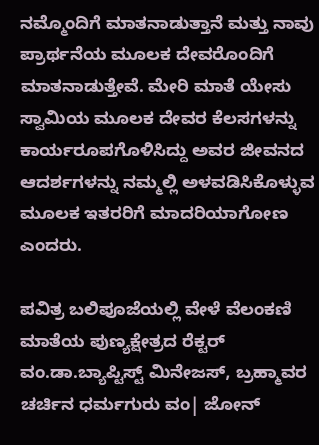ನಮ್ಮೊಂದಿಗೆ ಮಾತನಾಡುತ್ತಾನೆ ಮತ್ತು ನಾವು ಪ್ರಾರ್ಥನೆಯ ಮೂಲಕ ದೇವರೊಂದಿಗೆ ಮಾತನಾಡುತ್ತೇವೆ. ಮೇರಿ ಮಾತೆ ಯೇಸು ಸ್ವಾಮಿಯ ಮೂಲಕ ದೇವರ ಕೆಲಸಗಳನ್ನು ಕಾರ್ಯರೂಪಗೊಳಿಸಿದ್ದು ಅವರ ಜೀವನದ ಆದರ್ಶಗಳನ್ನು ನಮ್ಮಲ್ಲಿ ಅಳವಡಿಸಿಕೊಳ್ಳುವ ಮೂಲಕ ಇತರರಿಗೆ ಮಾದರಿಯಾಗೋಣ ಎಂದರು.

ಪವಿತ್ರ ಬಲಿಪೂಜೆಯಲ್ಲಿ ವೇಳೆ ವೆಲಂಕಣಿ ಮಾತೆಯ ಪುಣ್ಯಕ್ಷೇತ್ರದ ರೆಕ್ಟರ್ ವಂ.ಡಾ.ಬ್ಯಾಪ್ಟಿಸ್ಟ್ ಮಿನೇಜಸ್, ಬ್ರಹ್ಮಾವರ ಚರ್ಚಿನ ಧರ್ಮಗುರು ವಂ| ಜೋನ್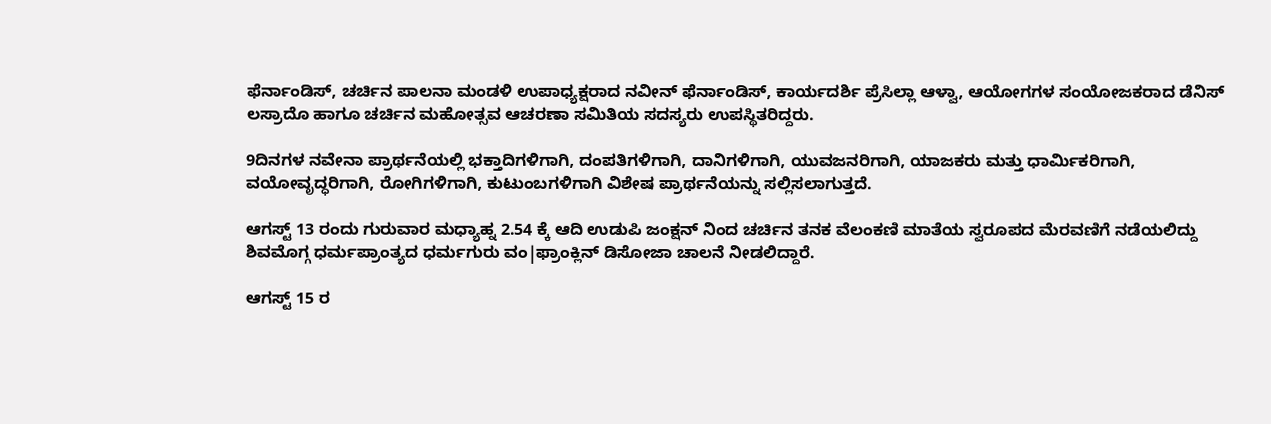ಫೆರ್ನಾಂಡಿಸ್, ಚರ್ಚಿನ ಪಾಲನಾ ಮಂಡಳಿ ಉಪಾಧ್ಯಕ್ಷರಾದ ನವೀನ್ ಫೆರ್ನಾಂಡಿಸ್, ಕಾರ್ಯದರ್ಶಿ ಪ್ರೆಸಿಲ್ಲಾ ಆಳ್ವಾ, ಆಯೋಗಗಳ ಸಂಯೋಜಕರಾದ ಡೆನಿಸ್ ಲಸ್ರಾದೊ ಹಾಗೂ ಚರ್ಚಿನ ಮಹೋತ್ಸವ ಆಚರಣಾ ಸಮಿತಿಯ ಸದಸ್ಯರು ಉಪಸ್ಥಿತರಿದ್ದರು.

9ದಿನಗಳ ನವೇನಾ ಪ್ರಾರ್ಥನೆಯಲ್ಲಿ ಭಕ್ತಾದಿಗಳಿಗಾಗಿ, ದಂಪತಿಗಳಿಗಾಗಿ, ದಾನಿಗಳಿಗಾಗಿ, ಯುವಜನರಿಗಾಗಿ, ಯಾಜಕರು ಮತ್ತು ಧಾರ್ಮಿಕರಿಗಾಗಿ, ವಯೋವೃದ್ಧರಿಗಾಗಿ, ರೋಗಿಗಳಿಗಾಗಿ, ಕುಟುಂಬಗಳಿಗಾಗಿ ವಿಶೇಷ ಪ್ರಾರ್ಥನೆಯನ್ನು ಸಲ್ಲಿಸಲಾಗುತ್ತದೆ.

ಆಗಸ್ಟ್ 13 ರಂದು ಗುರುವಾರ ಮಧ್ಯಾಹ್ನ 2.54 ಕ್ಕೆ ಆದಿ ಉಡುಪಿ ಜಂಕ್ಷನ್ ನಿಂದ ಚರ್ಚಿನ ತನಕ ವೆಲಂಕಣಿ ಮಾತೆಯ ಸ್ವರೂಪದ ಮೆರವಣಿಗೆ ನಡೆಯಲಿದ್ದು ಶಿವಮೊಗ್ಗ ಧರ್ಮಪ್ರಾಂತ್ಯದ ಧರ್ಮಗುರು ವಂ|ಫ್ರಾಂಕ್ಲಿನ್ ಡಿಸೋಜಾ ಚಾಲನೆ ನೀಡಲಿದ್ದಾರೆ.

ಆಗಸ್ಟ್ 15 ರ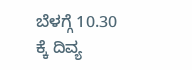ಬೆಳಗ್ಗೆ 10.30 ಕ್ಕೆ ದಿವ್ಯ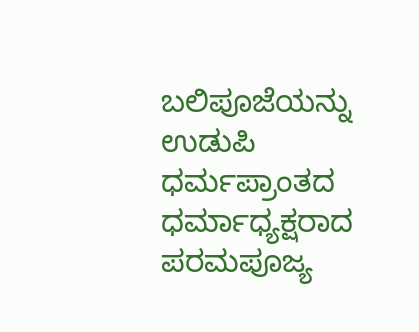ಬಲಿಪೂಜೆಯನ್ನು ಉಡುಪಿ ಧರ್ಮಪ್ರಾಂತದ ಧರ್ಮಾಧ್ಯಕ್ಷರಾದ ಪರಮಪೂಜ್ಯ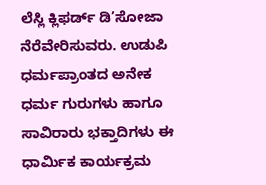ಲೆಸ್ಲಿ ಕ್ಲಿಫರ್ಡ್ ಡಿ’ಸೋಜಾ ನೆರೆವೇರಿಸುವರು. ಉಡುಪಿ ಧರ್ಮಪ್ರಾಂತದ ಅನೇಕ ಧರ್ಮ ಗುರುಗಳು ಹಾಗೂ ಸಾವಿರಾರು ಭಕ್ತಾದಿಗಳು ಈ ಧಾರ್ಮಿಕ ಕಾರ್ಯಕ್ರಮ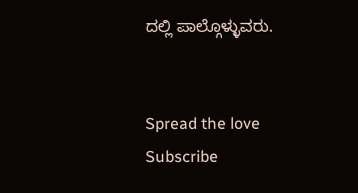ದಲ್ಲಿ ಪಾಲ್ಗೊಳ್ಳುವರು.


Spread the love
Subscribe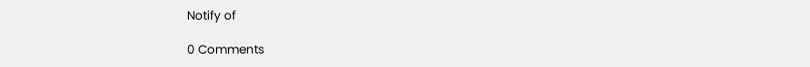Notify of

0 Comments